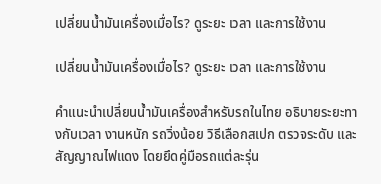เปลี่ยนน้ำมันเครื่องเมื่อไร? ดูระยะ เวลา และการใช้งาน

เปลี่ยนน้ำมันเครื่องเมื่อไร? ดูระยะ เวลา และการใช้งาน

คำแนะนำเปลี่ยนน้ำมันเครื่องสำหรับรถในไทย อธิบายระยะทางกับเวลา งานหนัก รถวิ่งน้อย วิธีเลือกสเปก ตรวจระดับ และสัญญาณไฟแดง โดยยึดคู่มือรถแต่ละรุ่น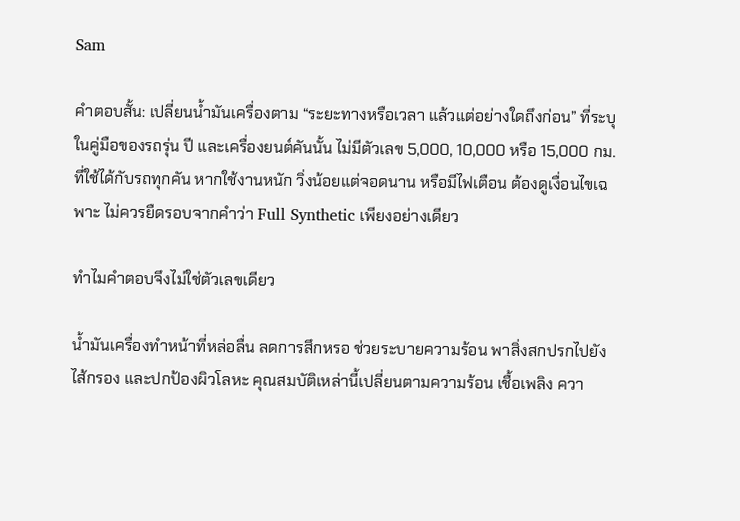Sam

คำตอบสั้น: เปลี่ยนน้ำมันเครื่องตาม “ระยะทางหรือเวลา แล้วแต่อย่างใดถึงก่อน” ที่ระบุในคู่มือของรถรุ่น ปี และเครื่องยนต์คันนั้น ไม่มีตัวเลข 5,000, 10,000 หรือ 15,000 กม. ที่ใช้ได้กับรถทุกคัน หากใช้งานหนัก วิ่งน้อยแต่จอดนาน หรือมีไฟเตือน ต้องดูเงื่อนไขเฉพาะ ไม่ควรยืดรอบจากคำว่า Full Synthetic เพียงอย่างเดียว

ทำไมคำตอบจึงไม่ใช่ตัวเลขเดียว

น้ำมันเครื่องทำหน้าที่หล่อลื่น ลดการสึกหรอ ช่วยระบายความร้อน พาสิ่งสกปรกไปยังไส้กรอง และปกป้องผิวโลหะ คุณสมบัติเหล่านี้เปลี่ยนตามความร้อน เชื้อเพลิง ควา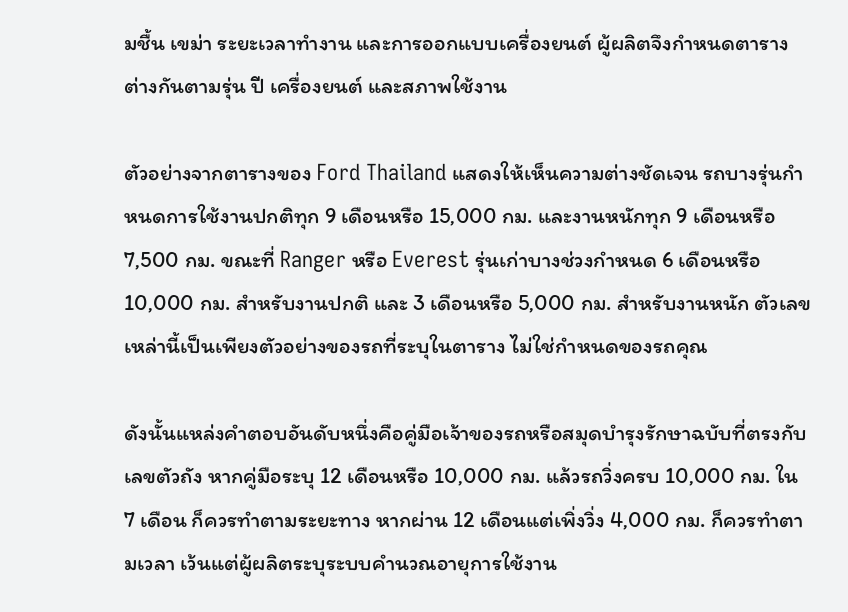มชื้น เขม่า ระยะเวลาทำงาน และการออกแบบเครื่องยนต์ ผู้ผลิตจึงกำหนดตารางต่างกันตามรุ่น ปี เครื่องยนต์ และสภาพใช้งาน

ตัวอย่างจากตารางของ Ford Thailand แสดงให้เห็นความต่างชัดเจน รถบางรุ่นกำหนดการใช้งานปกติทุก 9 เดือนหรือ 15,000 กม. และงานหนักทุก 9 เดือนหรือ 7,500 กม. ขณะที่ Ranger หรือ Everest รุ่นเก่าบางช่วงกำหนด 6 เดือนหรือ 10,000 กม. สำหรับงานปกติ และ 3 เดือนหรือ 5,000 กม. สำหรับงานหนัก ตัวเลขเหล่านี้เป็นเพียงตัวอย่างของรถที่ระบุในตาราง ไม่ใช่กำหนดของรถคุณ

ดังนั้นแหล่งคำตอบอันดับหนึ่งคือคู่มือเจ้าของรถหรือสมุดบำรุงรักษาฉบับที่ตรงกับเลขตัวถัง หากคู่มือระบุ 12 เดือนหรือ 10,000 กม. แล้วรถวิ่งครบ 10,000 กม. ใน 7 เดือน ก็ควรทำตามระยะทาง หากผ่าน 12 เดือนแต่เพิ่งวิ่ง 4,000 กม. ก็ควรทำตามเวลา เว้นแต่ผู้ผลิตระบุระบบคำนวณอายุการใช้งาน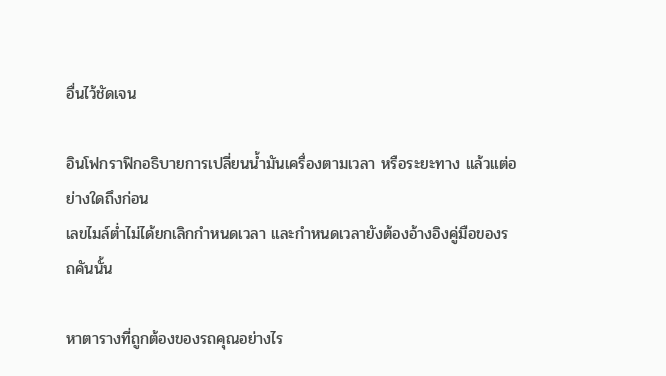อื่นไว้ชัดเจน

อินโฟกราฟิกอธิบายการเปลี่ยนน้ำมันเครื่องตามเวลา หรือระยะทาง แล้วแต่อย่างใดถึงก่อน
เลขไมล์ต่ำไม่ได้ยกเลิกกำหนดเวลา และกำหนดเวลายังต้องอ้างอิงคู่มือของรถคันนั้น

หาตารางที่ถูกต้องของรถคุณอย่างไร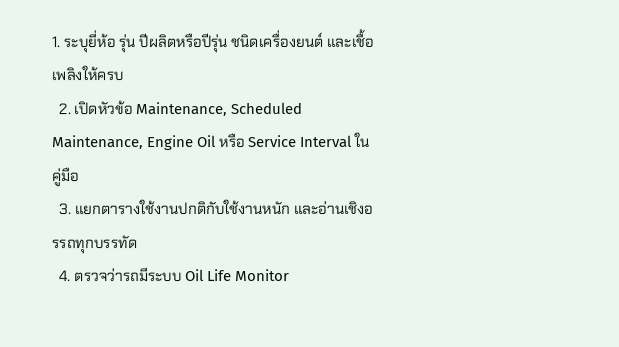1. ระบุยี่ห้อ รุ่น ปีผลิตหรือปีรุ่น ชนิดเครื่องยนต์ และเชื้อเพลิงให้ครบ
  2. เปิดหัวข้อ Maintenance, Scheduled Maintenance, Engine Oil หรือ Service Interval ในคู่มือ
  3. แยกตารางใช้งานปกติกับใช้งานหนัก และอ่านเชิงอรรถทุกบรรทัด
  4. ตรวจว่ารถมีระบบ Oil Life Monitor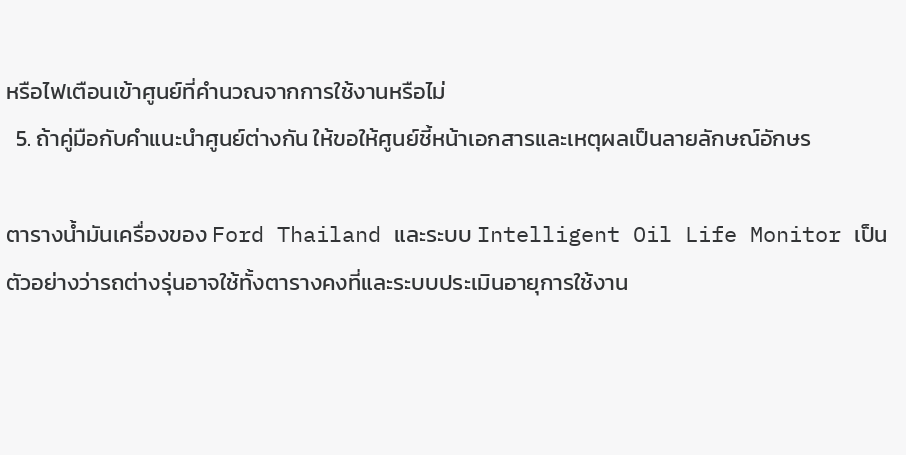หรือไฟเตือนเข้าศูนย์ที่คำนวณจากการใช้งานหรือไม่
  5. ถ้าคู่มือกับคำแนะนำศูนย์ต่างกัน ให้ขอให้ศูนย์ชี้หน้าเอกสารและเหตุผลเป็นลายลักษณ์อักษร

ตารางน้ำมันเครื่องของ Ford Thailand และระบบ Intelligent Oil Life Monitor เป็นตัวอย่างว่ารถต่างรุ่นอาจใช้ทั้งตารางคงที่และระบบประเมินอายุการใช้งาน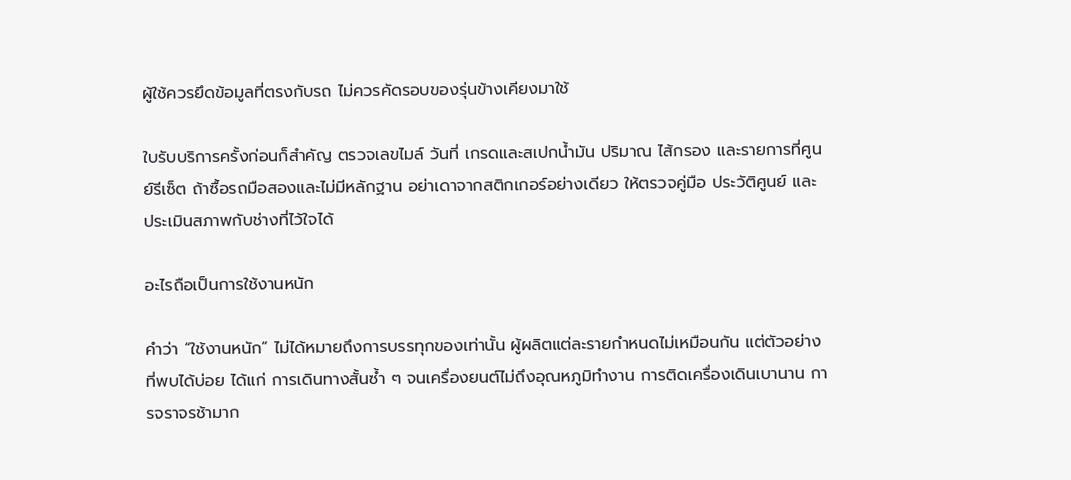ผู้ใช้ควรยึดข้อมูลที่ตรงกับรถ ไม่ควรคัดรอบของรุ่นข้างเคียงมาใช้

ใบรับบริการครั้งก่อนก็สำคัญ ตรวจเลขไมล์ วันที่ เกรดและสเปกน้ำมัน ปริมาณ ไส้กรอง และรายการที่ศูนย์รีเซ็ต ถ้าซื้อรถมือสองและไม่มีหลักฐาน อย่าเดาจากสติกเกอร์อย่างเดียว ให้ตรวจคู่มือ ประวัติศูนย์ และประเมินสภาพกับช่างที่ไว้ใจได้

อะไรถือเป็นการใช้งานหนัก

คำว่า “ใช้งานหนัก” ไม่ได้หมายถึงการบรรทุกของเท่านั้น ผู้ผลิตแต่ละรายกำหนดไม่เหมือนกัน แต่ตัวอย่างที่พบได้บ่อย ได้แก่ การเดินทางสั้นซ้ำ ๆ จนเครื่องยนต์ไม่ถึงอุณหภูมิทำงาน การติดเครื่องเดินเบานาน การจราจรช้ามาก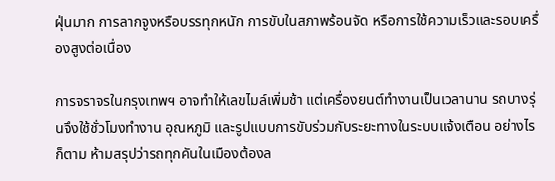ฝุ่นมาก การลากจูงหรือบรรทุกหนัก การขับในสภาพร้อนจัด หรือการใช้ความเร็วและรอบเครื่องสูงต่อเนื่อง

การจราจรในกรุงเทพฯ อาจทำให้เลขไมล์เพิ่มช้า แต่เครื่องยนต์ทำงานเป็นเวลานาน รถบางรุ่นจึงใช้ชั่วโมงทำงาน อุณหภูมิ และรูปแบบการขับร่วมกับระยะทางในระบบแจ้งเตือน อย่างไรก็ตาม ห้ามสรุปว่ารถทุกคันในเมืองต้องล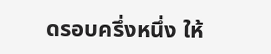ดรอบครึ่งหนึ่ง ให้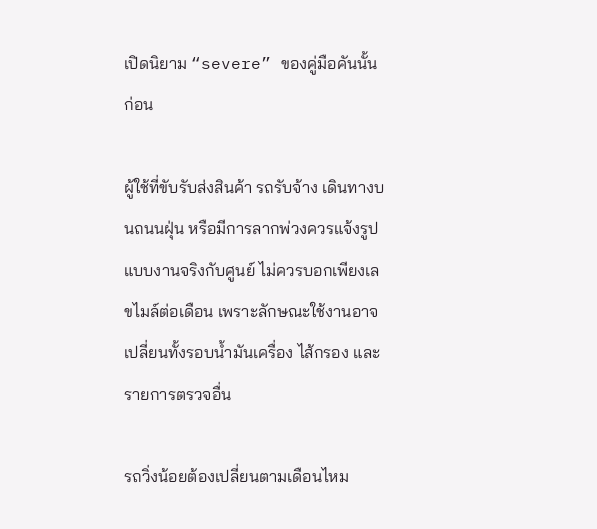เปิดนิยาม “severe” ของคู่มือคันนั้นก่อน

ผู้ใช้ที่ขับรับส่งสินค้า รถรับจ้าง เดินทางบนถนนฝุ่น หรือมีการลากพ่วงควรแจ้งรูปแบบงานจริงกับศูนย์ ไม่ควรบอกเพียงเลขไมล์ต่อเดือน เพราะลักษณะใช้งานอาจเปลี่ยนทั้งรอบน้ำมันเครื่อง ไส้กรอง และรายการตรวจอื่น

รถวิ่งน้อยต้องเปลี่ยนตามเดือนไหม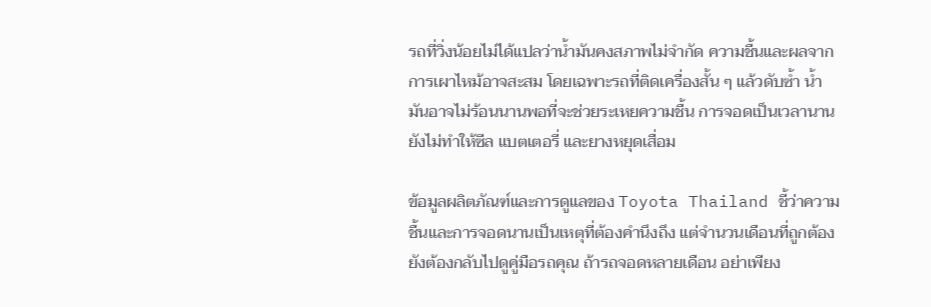รถที่วิ่งน้อยไม่ได้แปลว่าน้ำมันคงสภาพไม่จำกัด ความชื้นและผลจากการเผาไหม้อาจสะสม โดยเฉพาะรถที่ติดเครื่องสั้น ๆ แล้วดับซ้ำ น้ำมันอาจไม่ร้อนนานพอที่จะช่วยระเหยความชื้น การจอดเป็นเวลานานยังไม่ทำให้ซีล แบตเตอรี่ และยางหยุดเสื่อม

ข้อมูลผลิตภัณฑ์และการดูแลของ Toyota Thailand ชี้ว่าความชื้นและการจอดนานเป็นเหตุที่ต้องคำนึงถึง แต่จำนวนเดือนที่ถูกต้องยังต้องกลับไปดูคู่มือรถคุณ ถ้ารถจอดหลายเดือน อย่าเพียง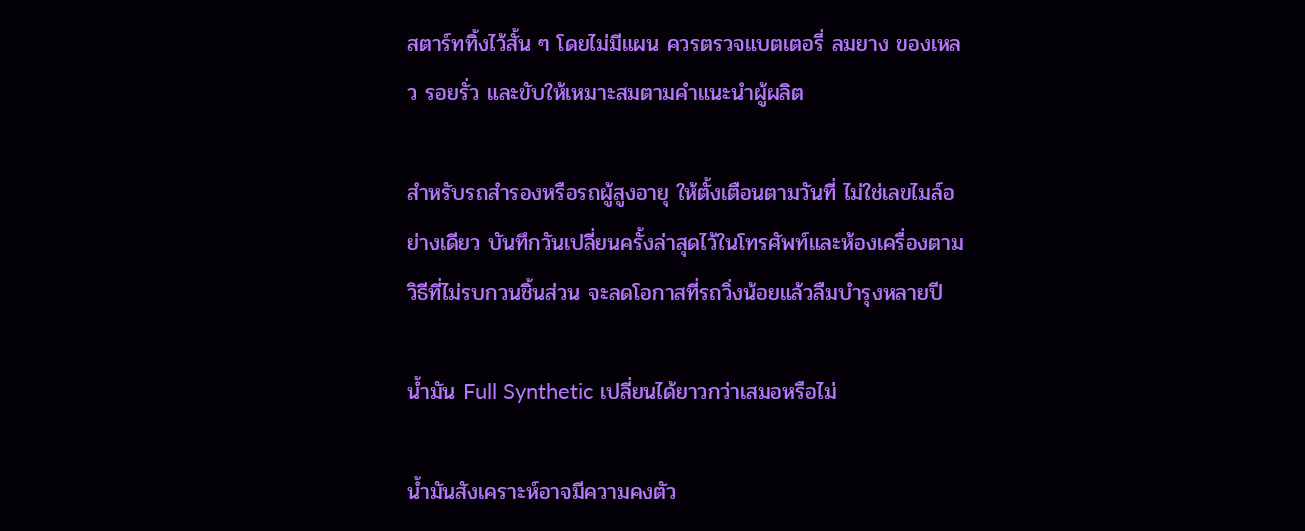สตาร์ททิ้งไว้สั้น ๆ โดยไม่มีแผน ควรตรวจแบตเตอรี่ ลมยาง ของเหลว รอยรั่ว และขับให้เหมาะสมตามคำแนะนำผู้ผลิต

สำหรับรถสำรองหรือรถผู้สูงอายุ ให้ตั้งเตือนตามวันที่ ไม่ใช่เลขไมล์อย่างเดียว บันทึกวันเปลี่ยนครั้งล่าสุดไว้ในโทรศัพท์และห้องเครื่องตามวิธีที่ไม่รบกวนชิ้นส่วน จะลดโอกาสที่รถวิ่งน้อยแล้วลืมบำรุงหลายปี

น้ำมัน Full Synthetic เปลี่ยนได้ยาวกว่าเสมอหรือไม่

น้ำมันสังเคราะห์อาจมีความคงตัว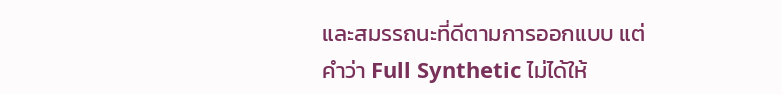และสมรรถนะที่ดีตามการออกแบบ แต่คำว่า Full Synthetic ไม่ได้ให้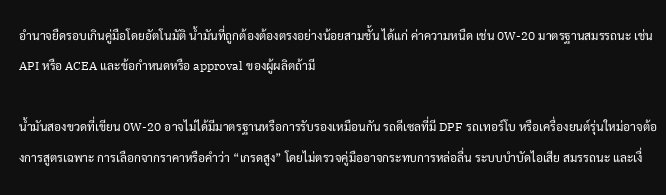อำนาจยืดรอบเกินคู่มือโดยอัตโนมัติ น้ำมันที่ถูกต้องต้องตรงอย่างน้อยสามชั้น ได้แก่ ค่าความหนืด เช่น 0W-20 มาตรฐานสมรรถนะ เช่น API หรือ ACEA และข้อกำหนดหรือ approval ของผู้ผลิตถ้ามี

น้ำมันสองขวดที่เขียน 0W-20 อาจไม่ได้มีมาตรฐานหรือการรับรองเหมือนกัน รถดีเซลที่มี DPF รถเทอร์โบ หรือเครื่องยนต์รุ่นใหม่อาจต้องการสูตรเฉพาะ การเลือกจากราคาหรือคำว่า “เกรดสูง” โดยไม่ตรวจคู่มืออาจกระทบการหล่อลื่น ระบบบำบัดไอเสีย สมรรถนะ และเงื่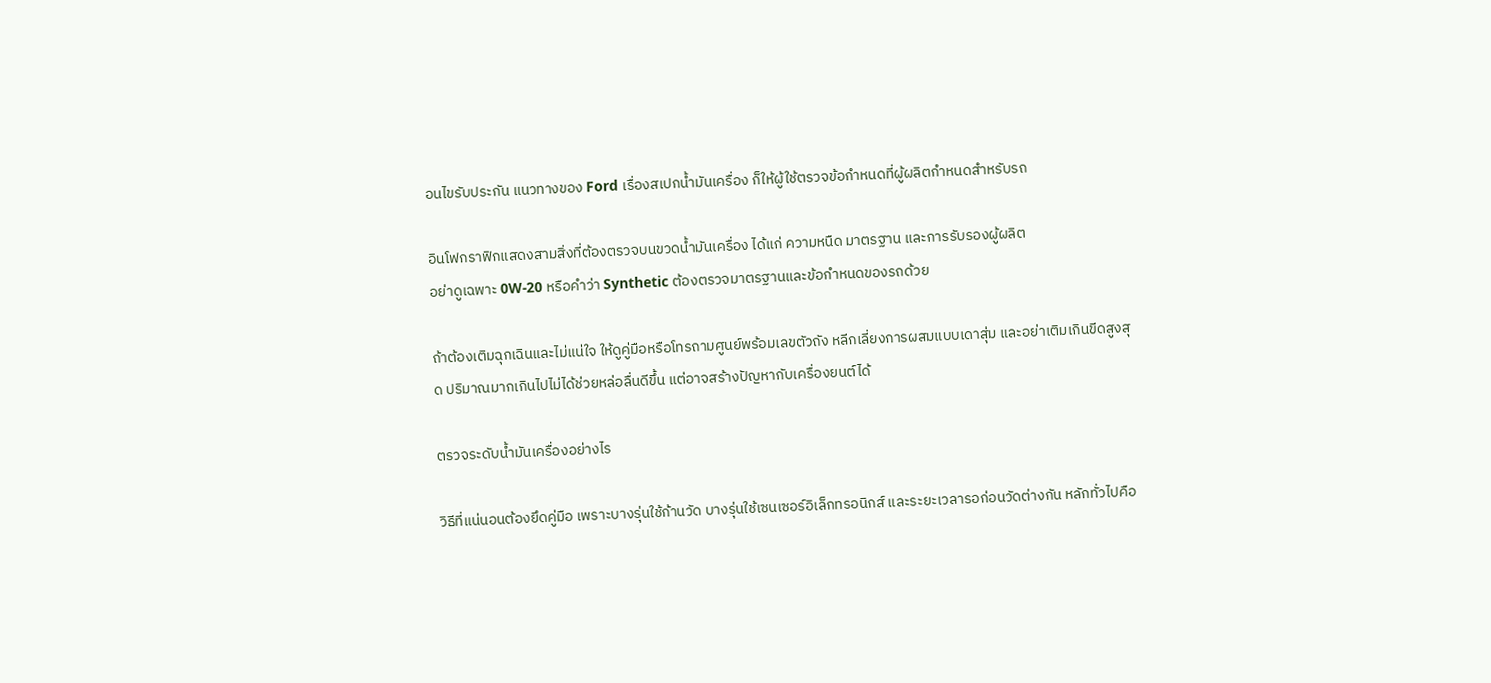อนไขรับประกัน แนวทางของ Ford เรื่องสเปกน้ำมันเครื่อง ก็ให้ผู้ใช้ตรวจข้อกำหนดที่ผู้ผลิตกำหนดสำหรับรถ

อินโฟกราฟิกแสดงสามสิ่งที่ต้องตรวจบนขวดน้ำมันเครื่อง ได้แก่ ความหนืด มาตรฐาน และการรับรองผู้ผลิต
อย่าดูเฉพาะ 0W-20 หรือคำว่า Synthetic ต้องตรวจมาตรฐานและข้อกำหนดของรถด้วย

ถ้าต้องเติมฉุกเฉินและไม่แน่ใจ ให้ดูคู่มือหรือโทรถามศูนย์พร้อมเลขตัวถัง หลีกเลี่ยงการผสมแบบเดาสุ่ม และอย่าเติมเกินขีดสูงสุด ปริมาณมากเกินไปไม่ได้ช่วยหล่อลื่นดีขึ้น แต่อาจสร้างปัญหากับเครื่องยนต์ได้

ตรวจระดับน้ำมันเครื่องอย่างไร

วิธีที่แน่นอนต้องยึดคู่มือ เพราะบางรุ่นใช้ก้านวัด บางรุ่นใช้เซนเซอร์อิเล็กทรอนิกส์ และระยะเวลารอก่อนวัดต่างกัน หลักทั่วไปคือ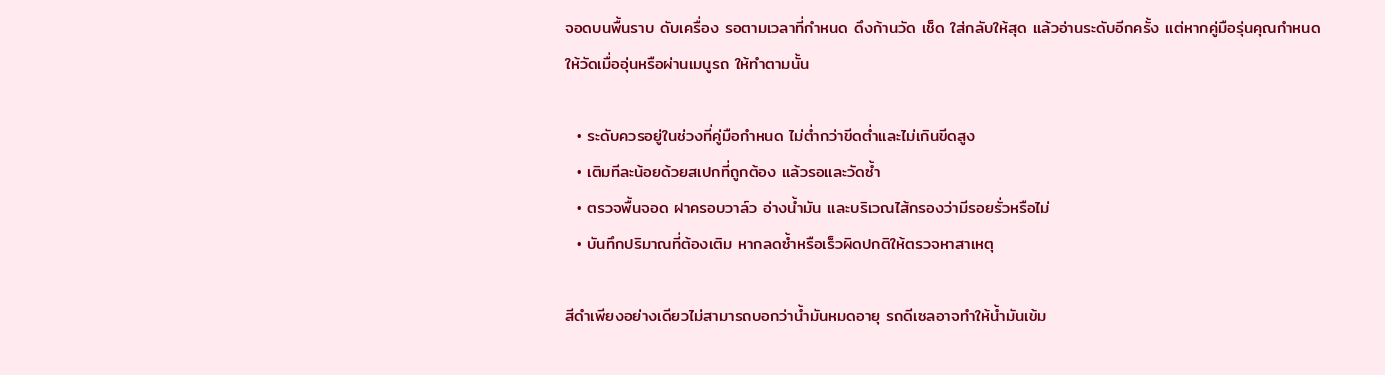จอดบนพื้นราบ ดับเครื่อง รอตามเวลาที่กำหนด ดึงก้านวัด เช็ด ใส่กลับให้สุด แล้วอ่านระดับอีกครั้ง แต่หากคู่มือรุ่นคุณกำหนดให้วัดเมื่ออุ่นหรือผ่านเมนูรถ ให้ทำตามนั้น

  • ระดับควรอยู่ในช่วงที่คู่มือกำหนด ไม่ต่ำกว่าขีดต่ำและไม่เกินขีดสูง
  • เติมทีละน้อยด้วยสเปกที่ถูกต้อง แล้วรอและวัดซ้ำ
  • ตรวจพื้นจอด ฝาครอบวาล์ว อ่างน้ำมัน และบริเวณไส้กรองว่ามีรอยรั่วหรือไม่
  • บันทึกปริมาณที่ต้องเติม หากลดซ้ำหรือเร็วผิดปกติให้ตรวจหาสาเหตุ

สีดำเพียงอย่างเดียวไม่สามารถบอกว่าน้ำมันหมดอายุ รถดีเซลอาจทำให้น้ำมันเข้ม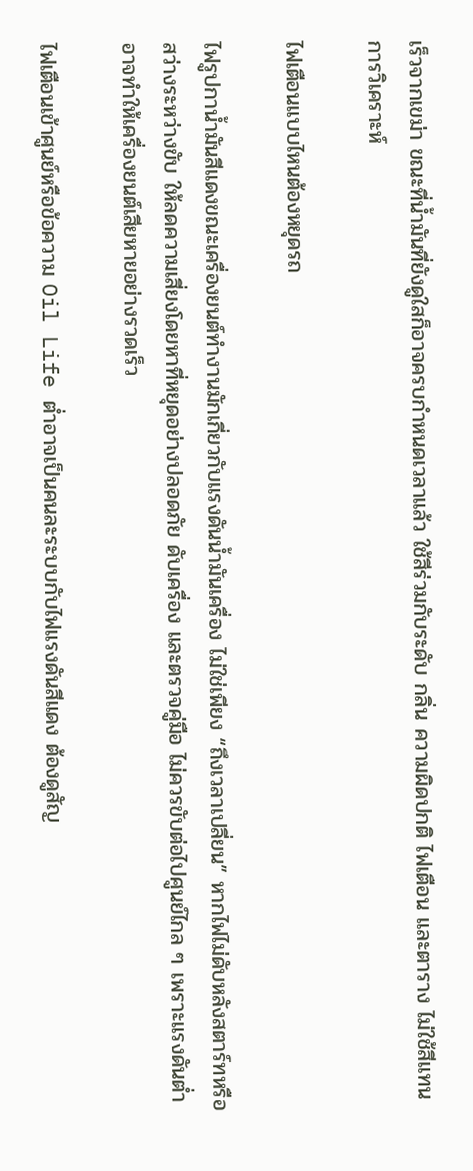เร็วจากเขม่า ขณะที่น้ำมันที่ยังดูใสก็อาจครบกำหนดเวลาแล้ว ใช้สีร่วมกับระดับ กลิ่น ความผิดปกติ ไฟเตือน และตาราง ไม่ใช้สีแทนการวิเคราะห์

ไฟเตือนแบบไหนต้องหยุดรถ

ไฟรูปกาน้ำมันสีแดงขณะเครื่องยนต์ทำงานมักเกี่ยวกับแรงดันน้ำมันเครื่อง ไม่ใช่เพียง “ถึงเวลาเปลี่ยน” หากไฟไม่ดับหลังสตาร์ทหรือสว่างระหว่างขับ ให้ลดความเสี่ยงโดยหาที่หยุดอย่างปลอดภัย ดับเครื่อง และตรวจคู่มือ ไม่ควรขับต่อไปศูนย์ไกล ๆ เพราะแรงดันต่ำอาจทำให้เครื่องยนต์เสียหายอย่างรวดเร็ว

ไฟเตือนเข้าศูนย์หรือข้อความ Oil Life ต่ำอาจเป็นคนละระบบกับไฟแรงดันสีแดง ต้องดูสัญ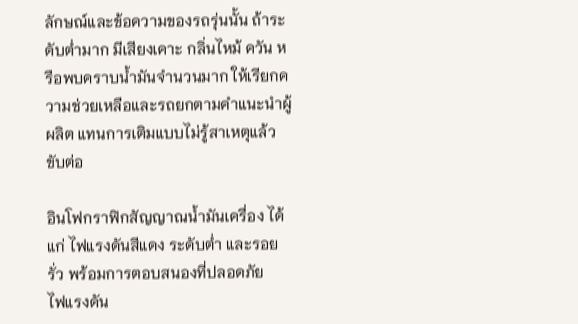ลักษณ์และข้อความของรถรุ่นนั้น ถ้าระดับต่ำมาก มีเสียงเคาะ กลิ่นไหม้ ควัน หรือพบคราบน้ำมันจำนวนมาก ให้เรียกความช่วยเหลือและรถยกตามคำแนะนำผู้ผลิต แทนการเติมแบบไม่รู้สาเหตุแล้วขับต่อ

อินโฟกราฟิกสัญญาณน้ำมันเครื่อง ได้แก่ ไฟแรงดันสีแดง ระดับต่ำ และรอยรั่ว พร้อมการตอบสนองที่ปลอดภัย
ไฟแรงดัน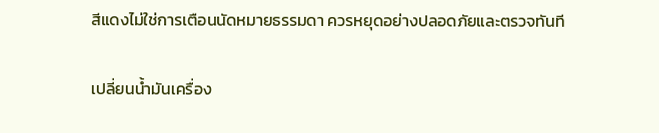สีแดงไม่ใช่การเตือนนัดหมายธรรมดา ควรหยุดอย่างปลอดภัยและตรวจทันที

เปลี่ยนน้ำมันเครื่อง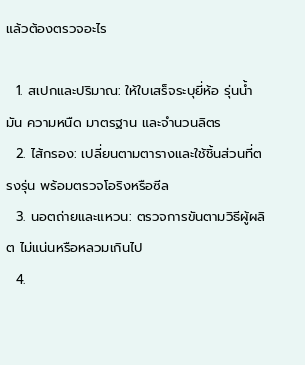แล้วต้องตรวจอะไร

  1. สเปกและปริมาณ: ให้ใบเสร็จระบุยี่ห้อ รุ่นน้ำมัน ความหนืด มาตรฐาน และจำนวนลิตร
  2. ไส้กรอง: เปลี่ยนตามตารางและใช้ชิ้นส่วนที่ตรงรุ่น พร้อมตรวจโอริงหรือซีล
  3. นอตถ่ายและแหวน: ตรวจการขันตามวิธีผู้ผลิต ไม่แน่นหรือหลวมเกินไป
  4.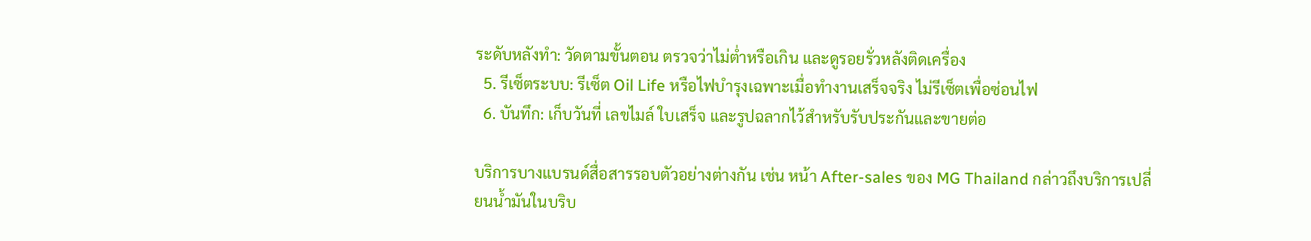ระดับหลังทำ: วัดตามขั้นตอน ตรวจว่าไม่ต่ำหรือเกิน และดูรอยรั่วหลังติดเครื่อง
  5. รีเซ็ตระบบ: รีเซ็ต Oil Life หรือไฟบำรุงเฉพาะเมื่อทำงานเสร็จจริง ไม่รีเซ็ตเพื่อซ่อนไฟ
  6. บันทึก: เก็บวันที่ เลขไมล์ ใบเสร็จ และรูปฉลากไว้สำหรับรับประกันและขายต่อ

บริการบางแบรนด์สื่อสารรอบตัวอย่างต่างกัน เช่น หน้า After-sales ของ MG Thailand กล่าวถึงบริการเปลี่ยนน้ำมันในบริบ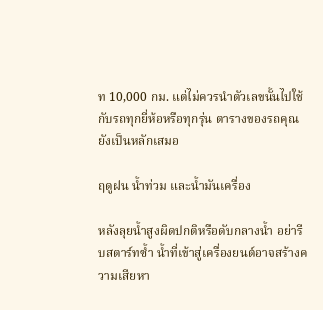ท 10,000 กม. แต่ไม่ควรนำตัวเลขนั้นไปใช้กับรถทุกยี่ห้อหรือทุกรุ่น ตารางของรถคุณยังเป็นหลักเสมอ

ฤดูฝน น้ำท่วม และน้ำมันเครื่อง

หลังลุยน้ำสูงผิดปกติหรือดับกลางน้ำ อย่ารีบสตาร์ทซ้ำ น้ำที่เข้าสู่เครื่องยนต์อาจสร้างความเสียหา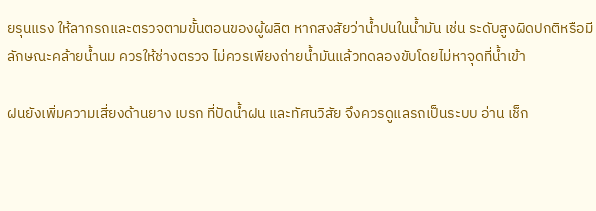ยรุนแรง ให้ลากรถและตรวจตามขั้นตอนของผู้ผลิต หากสงสัยว่าน้ำปนในน้ำมัน เช่น ระดับสูงผิดปกติหรือมีลักษณะคล้ายน้ำนม ควรให้ช่างตรวจ ไม่ควรเพียงถ่ายน้ำมันแล้วทดลองขับโดยไม่หาจุดที่น้ำเข้า

ฝนยังเพิ่มความเสี่ยงด้านยาง เบรก ที่ปัดน้ำฝน และทัศนวิสัย จึงควรดูแลรถเป็นระบบ อ่าน เช็ก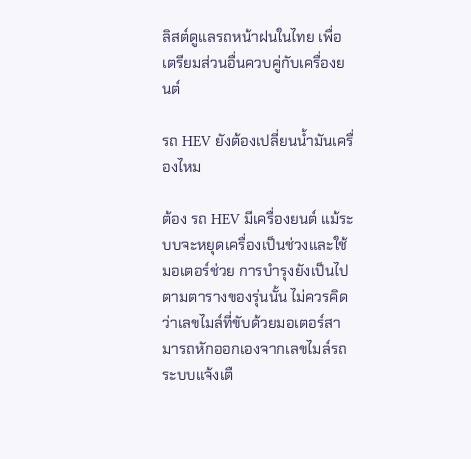ลิสต์ดูแลรถหน้าฝนในไทย เพื่อเตรียมส่วนอื่นควบคู่กับเครื่องยนต์

รถ HEV ยังต้องเปลี่ยนน้ำมันเครื่องไหม

ต้อง รถ HEV มีเครื่องยนต์ แม้ระบบจะหยุดเครื่องเป็นช่วงและใช้มอเตอร์ช่วย การบำรุงยังเป็นไปตามตารางของรุ่นนั้น ไม่ควรคิดว่าเลขไมล์ที่ขับด้วยมอเตอร์สามารถหักออกเองจากเลขไมล์รถ ระบบแจ้งเตื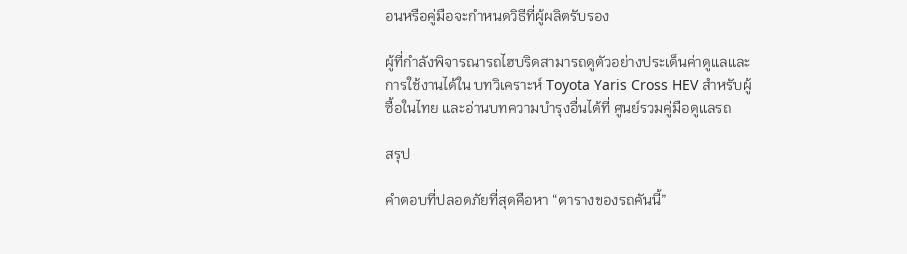อนหรือคู่มือจะกำหนดวิธีที่ผู้ผลิตรับรอง

ผู้ที่กำลังพิจารณารถไฮบริดสามารถดูตัวอย่างประเด็นค่าดูแลและการใช้งานได้ใน บทวิเคราะห์ Toyota Yaris Cross HEV สำหรับผู้ซื้อในไทย และอ่านบทความบำรุงอื่นได้ที่ ศูนย์รวมคู่มือดูแลรถ

สรุป

คำตอบที่ปลอดภัยที่สุดคือหา “ตารางของรถคันนี้”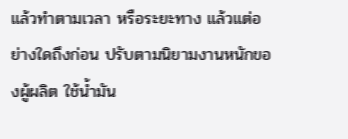แล้วทำตามเวลา หรือระยะทาง แล้วแต่อย่างใดถึงก่อน ปรับตามนิยามงานหนักของผู้ผลิต ใช้น้ำมัน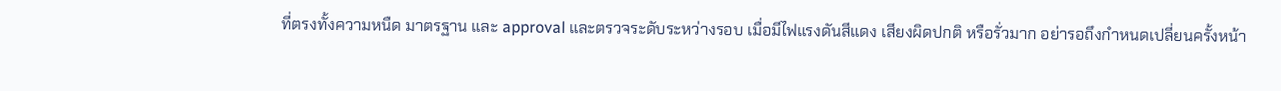ที่ตรงทั้งความหนืด มาตรฐาน และ approval และตรวจระดับระหว่างรอบ เมื่อมีไฟแรงดันสีแดง เสียงผิดปกติ หรือรั่วมาก อย่ารอถึงกำหนดเปลี่ยนครั้งหน้า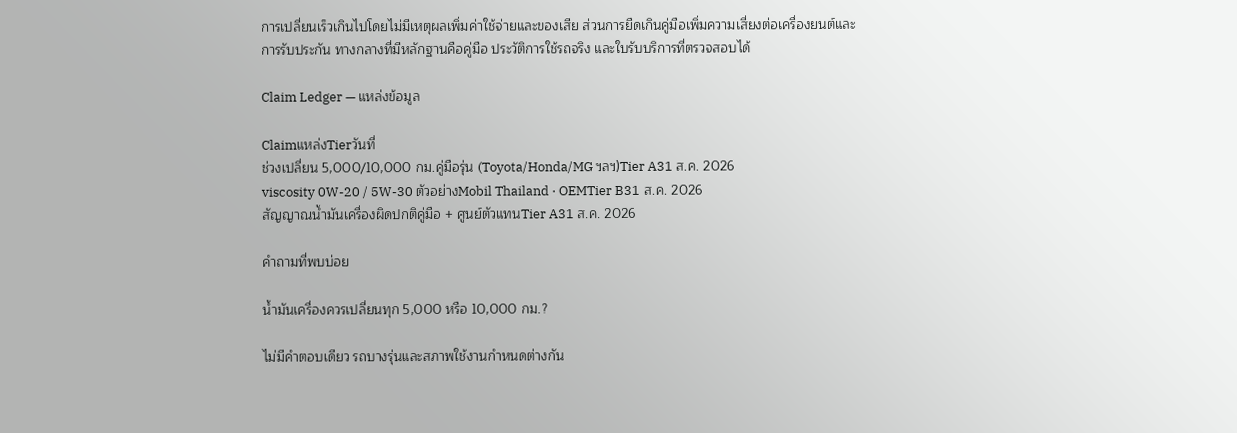การเปลี่ยนเร็วเกินไปโดยไม่มีเหตุผลเพิ่มค่าใช้จ่ายและของเสีย ส่วนการยืดเกินคู่มือเพิ่มความเสี่ยงต่อเครื่องยนต์และการรับประกัน ทางกลางที่มีหลักฐานคือคู่มือ ประวัติการใช้รถจริง และใบรับบริการที่ตรวจสอบได้

Claim Ledger — แหล่งข้อมูล

Claimแหล่งTierวันที่
ช่วงเปลี่ยน 5,000/10,000 กม.คู่มือรุ่น (Toyota/Honda/MG ฯลฯ)Tier A31 ส.ค. 2026
viscosity 0W-20 / 5W-30 ตัวอย่างMobil Thailand · OEMTier B31 ส.ค. 2026
สัญญาณน้ำมันเครื่องผิดปกติคู่มือ + ศูนย์ตัวแทนTier A31 ส.ค. 2026

คำถามที่พบบ่อย

น้ำมันเครื่องควรเปลี่ยนทุก 5,000 หรือ 10,000 กม.?

ไม่มีคำตอบเดียว รถบางรุ่นและสภาพใช้งานกำหนดต่างกัน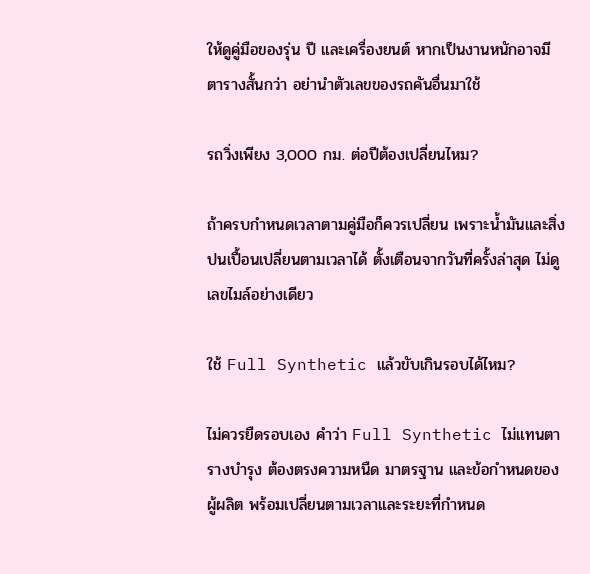ให้ดูคู่มือของรุ่น ปี และเครื่องยนต์ หากเป็นงานหนักอาจมีตารางสั้นกว่า อย่านำตัวเลขของรถคันอื่นมาใช้

รถวิ่งเพียง 3,000 กม. ต่อปีต้องเปลี่ยนไหม?

ถ้าครบกำหนดเวลาตามคู่มือก็ควรเปลี่ยน เพราะน้ำมันและสิ่งปนเปื้อนเปลี่ยนตามเวลาได้ ตั้งเตือนจากวันที่ครั้งล่าสุด ไม่ดูเลขไมล์อย่างเดียว

ใช้ Full Synthetic แล้วขับเกินรอบได้ไหม?

ไม่ควรยืดรอบเอง คำว่า Full Synthetic ไม่แทนตารางบำรุง ต้องตรงความหนืด มาตรฐาน และข้อกำหนดของผู้ผลิต พร้อมเปลี่ยนตามเวลาและระยะที่กำหนด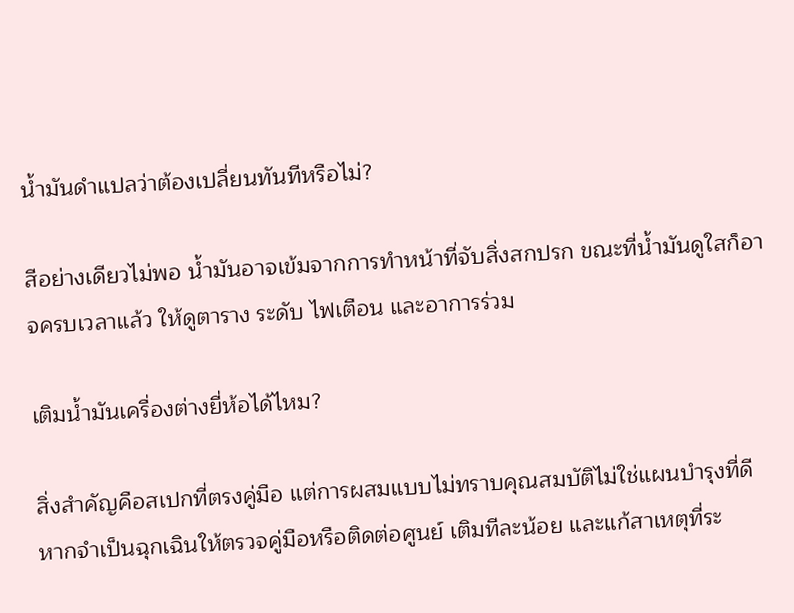น้ำมันดำแปลว่าต้องเปลี่ยนทันทีหรือไม่?

สีอย่างเดียวไม่พอ น้ำมันอาจเข้มจากการทำหน้าที่จับสิ่งสกปรก ขณะที่น้ำมันดูใสก็อาจครบเวลาแล้ว ให้ดูตาราง ระดับ ไฟเตือน และอาการร่วม

เติมน้ำมันเครื่องต่างยี่ห้อได้ไหม?

สิ่งสำคัญคือสเปกที่ตรงคู่มือ แต่การผสมแบบไม่ทราบคุณสมบัติไม่ใช่แผนบำรุงที่ดี หากจำเป็นฉุกเฉินให้ตรวจคู่มือหรือติดต่อศูนย์ เติมทีละน้อย และแก้สาเหตุที่ระ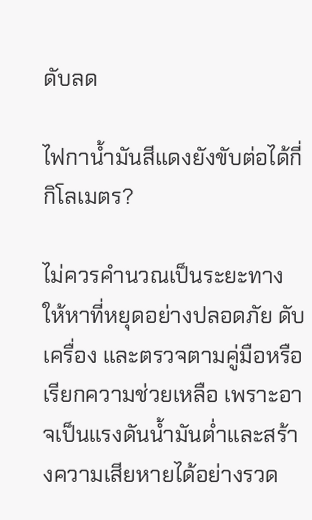ดับลด

ไฟกาน้ำมันสีแดงยังขับต่อได้กี่กิโลเมตร?

ไม่ควรคำนวณเป็นระยะทาง ให้หาที่หยุดอย่างปลอดภัย ดับเครื่อง และตรวจตามคู่มือหรือเรียกความช่วยเหลือ เพราะอาจเป็นแรงดันน้ำมันต่ำและสร้างความเสียหายได้อย่างรวด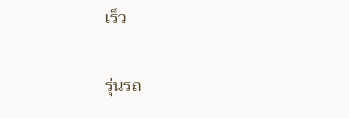เร็ว

รุ่นรถ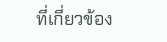ที่เกี่ยวข้อง